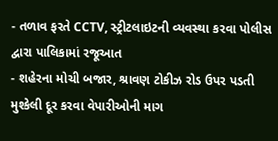- તળાવ ફરતે CCTV, સ્ટ્રીટલાઇટની વ્યવસ્થા કરવા પોલીસ દ્વારા પાલિકામાં રજૂઆત
- શહેરના મોચી બજાર, શ્રાવણ ટોકીઝ રોડ ઉપર પડતી મુશ્કેલી દૂર કરવા વેપારીઓની માગ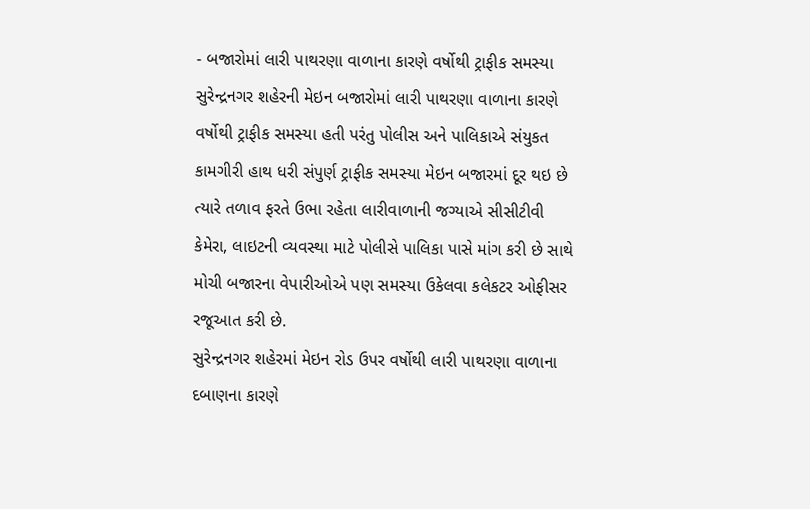- બજારોમાં લારી પાથરણા વાળાના કારણે વર્ષોથી ટ્રાફીક સમસ્યા
સુરેન્દ્રનગર શહેરની મેઇન બજારોમાં લારી પાથરણા વાળાના કારણે વર્ષોથી ટ્રાફીક સમસ્યા હતી પરંતુ પોલીસ અને પાલિકાએ સંયુકત કામગીરી હાથ ધરી સંપુર્ણ ટ્રાફીક સમસ્યા મેઇન બજારમાં દૂર થઇ છે ત્યારે તળાવ ફરતે ઉભા રહેતા લારીવાળાની જગ્યાએ સીસીટીવી કેમેરા, લાઇટની વ્યવસ્થા માટે પોલીસે પાલિકા પાસે માંગ કરી છે સાથે મોચી બજારના વેપારીઓએ પણ સમસ્યા ઉકેલવા કલેકટર ઓફીસર રજૂઆત કરી છે.
સુરેન્દ્રનગર શહેરમાં મેઇન રોડ ઉપર વર્ષોથી લારી પાથરણા વાળાના દબાણના કારણે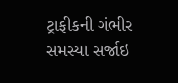ટ્રાફીકની ગંભીર સમસ્યા સર્જાઇ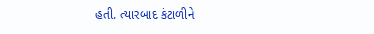હતી. ત્યારબાદ કંટાળીને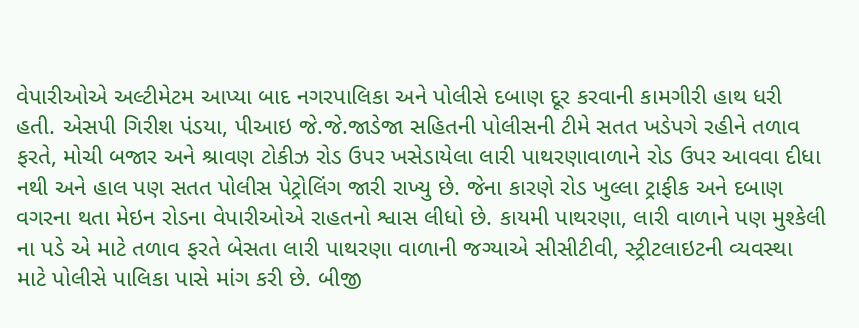વેપારીઓએ અલ્ટીમેટમ આપ્યા બાદ નગરપાલિકા અને પોલીસે દબાણ દૂર કરવાની કામગીરી હાથ ધરી હતી. એસપી ગિરીશ પંડયા, પીઆઇ જે.જે.જાડેજા સહિતની પોલીસની ટીમે સતત ખડેપગે રહીને તળાવ ફરતે, મોચી બજાર અને શ્રાવણ ટોકીઝ રોડ ઉપર ખસેડાયેલા લારી પાથરણાવાળાને રોડ ઉપર આવવા દીધા નથી અને હાલ પણ સતત પોલીસ પેટ્રોલિંગ જારી રાખ્યુ છે. જેના કારણે રોડ ખુલ્લા ટ્રાફીક અને દબાણ વગરના થતા મેઇન રોડના વેપારીઓએ રાહતનો શ્વાસ લીધો છે. કાયમી પાથરણા, લારી વાળાને પણ મુશ્કેલી ના પડે એ માટે તળાવ ફરતે બેસતા લારી પાથરણા વાળાની જગ્યાએ સીસીટીવી, સ્ટ્રીટલાઇટની વ્યવસ્થા માટે પોલીસે પાલિકા પાસે માંગ કરી છે. બીજી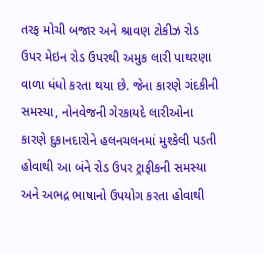તરફ મોચી બજાર અને શ્રાવણ ટોકીઝ રોડ ઉપર મેઇન રોડ ઉપરથી અમુક લારી પાથરણા વાળા ધંધો કરતા થયા છે. જેના કારણે ગંદકીની સમસ્યા, નોનવેજની ગેરકાયદે લારીઓના કારણે દુકાનદારોને હલનચલનમાં મુશ્કેલી પડતી હોવાથી આ બંને રોડ ઉપર ટ્રાફીકની સમસ્યા અને અભદ્ર ભાષાનો ઉપયોગ કરતા હોવાથી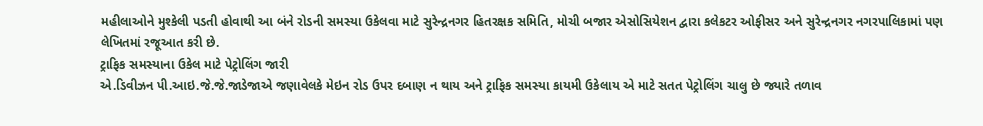મહીલાઓને મુશ્કેલી પડતી હોવાથી આ બંને રોડની સમસ્યા ઉકેલવા માટે સુરેન્દ્રનગર હિતરક્ષક સમિતિ, મોચી બજાર એસોસિયેશન દ્વારા કલેકટર ઓફીસર અને સુરેન્દ્રનગર નગરપાલિકામાં પણ લેખિતમાં રજૂઆત કરી છે.
ટ્રાફિક સમસ્યાના ઉકેલ માટે પેટ્રોલિંગ જારી
એ.ડિવીઝન પી.આઇ.જે.જે.જાડેજાએ જણાવેલકે મેઇન રોડ ઉપર દબાણ ન થાય અને ટ્રાફિક સમસ્યા કાયમી ઉકેલાય એ માટે સતત પેટ્રોલિંગ ચાલુ છે જ્યારે તળાવ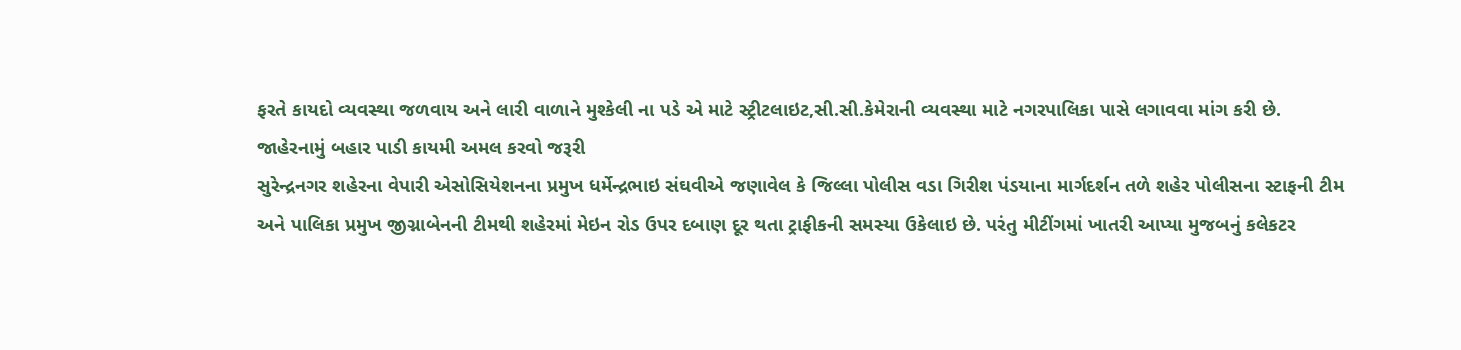ફરતે કાયદો વ્યવસ્થા જળવાય અને લારી વાળાને મુશ્કેલી ના પડે એ માટે સ્ટ્રીટલાઇટ,સી.સી.કેમેરાની વ્યવસ્થા માટે નગરપાલિકા પાસે લગાવવા માંગ કરી છે.
જાહેરનામું બહાર પાડી કાયમી અમલ કરવો જરૂરી
સુરેન્દ્રનગર શહેરના વેપારી એસોસિયેશનના પ્રમુખ ધર્મેન્દ્રભાઇ સંઘવીએ જણાવેલ કે જિલ્લા પોલીસ વડા ગિરીશ પંડયાના માર્ગદર્શન તળે શહેર પોલીસના સ્ટાફની ટીમ અને પાલિકા પ્રમુખ જીગ્નાબેનની ટીમથી શહેરમાં મેઇન રોડ ઉપર દબાણ દૂર થતા ટ્રાફીકની સમસ્યા ઉકેલાઇ છે. પરંતુ મીટીંગમાં ખાતરી આપ્યા મુજબનું કલેકટર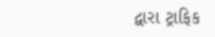દ્વારા ટ્રાફિક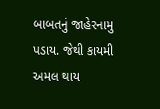બાબતનું જાહેરનામુ પડાય. જેથી કાયમી અમલ થાય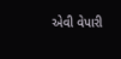એવી વેપારી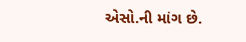એસો.ની માંગ છે.